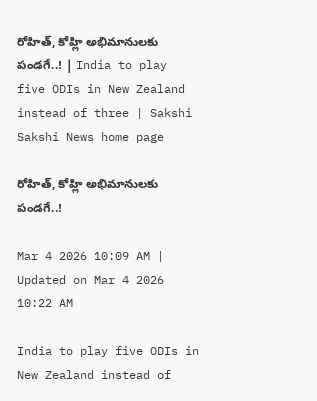రోహిత్‌, కోహ్లి అభిమానులకు పండగే..! | India to play five ODIs in New Zealand instead of three | Sakshi
Sakshi News home page

రోహిత్‌, కోహ్లి అభిమానులకు పండగే..!

Mar 4 2026 10:09 AM | Updated on Mar 4 2026 10:22 AM

India to play five ODIs in New Zealand instead of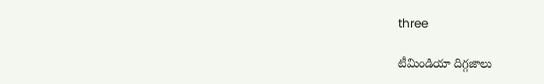three

టీమిండియా దిగ్గజాలు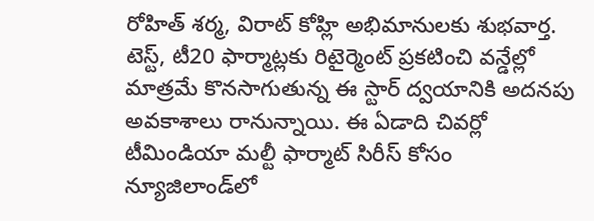రోహిత్‌ శర్మ, విరాట్‌ కోహ్లి అభిమానులకు శుభవార్త. టెస్ట్‌, టీ20 ఫార్మాట్లకు రిటైర్మెంట్‌ ప్రకటించి వన్డేల్లో మాత్రమే కొనసాగుతున్న ఈ స్టార్‌ ద్వయానికి అదనపు అవకాశాలు రానున్నాయి. ఈ ఏడాది చివర్లో టీమిండియా మల్టీ ఫార్మాట్‌ సిరీస్‌ కోసం న్యూజిలాండ్‌లో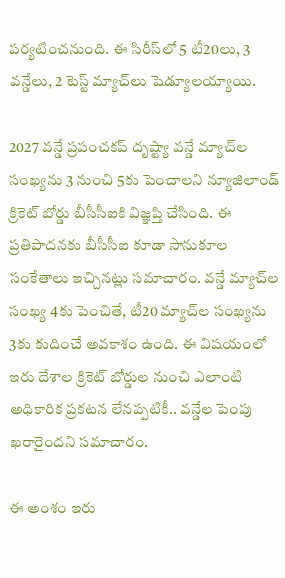పర్యటించనుంది. ఈ సిరీస్‌లో 5 టీ20లు, 3 వన్డేలు, 2 టెస్ట్‌ మ్యాచ్‌లు షెడ్యూలయ్యాయి.

2027 వన్డే ప్రపంచకప్‌ దృష్ట్యా వన్డే మ్యాచ్‌ల సంఖ్యను 3 నుంచి 5కు పెంచాలని న్యూజిలాండ్‌ క్రికెట్‌ బోర్డు బీసీసీఐకి విజ్ఞప్తి చేసింది. ఈ ప్రతిపాదనకు బీసీసీఐ కూడా సానుకూల సంకేతాలు ఇచ్చినట్లు సమాచారం. వన్డే మ్యాచ్‌ల సంఖ్య 4కు పెంచితే, టీ20 మ్యాచ్‌ల సంఖ్యను 3కు కుదించే అవకాశం ఉంది. ఈ విషయంలో ఇరు దేశాల క్రికెట్‌ బోర్డుల నుంచి ఎలాంటి అధికారిక ప్రకటన లేనప్పటికీ.. వన్డేల పెంపు ఖరారైందని సమాచారం.

ఈ అంశం ఇరు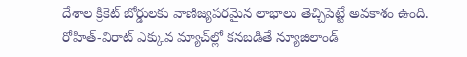దేశాల క్రికెట్‌ బోర్డులకు వాణిజ్యపరమైన లాభాలు తెచ్చిపెట్టే అవకాశం ఉంది. రోహిత్‌-విరాట్‌ ఎక్కువ మ్యాచ్‌ల్లో కనబడితే న్యూజిలాండ్‌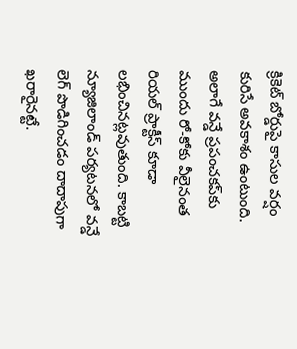క్రికెట్‌ బోర్డుపై కాసుల వర్షం కురిసే అవకాశం ఉంటుంది. అలాగే వన్డే ప్రపంచకప్‌కు ముందు రో-కోకు వీలైనంత రియల్‌ ప్రాక్టీస్‌ కూడా లభించినట్లవుతుంది. కాబట్టి న్యూజిలాండ్‌ పర్యటనలో వన్డే లెగ్‌ పొడిగించడం దాదాపుగా ఖరారైనట్టే.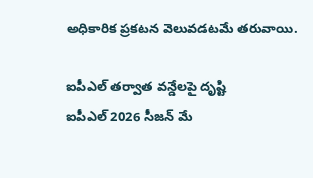అధికారిక ప్రకటన వెలువడటమే తరువాయి.

ఐపీఎల్‌ తర్వాత వన్డేలపై దృష్టి
ఐపీఎల్‌ 2026 సీజన్‌ మే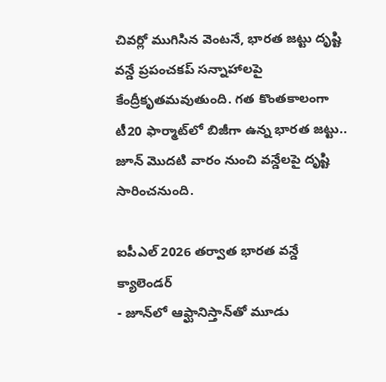చివర్లో ముగిసిన వెంటనే, భారత జట్టు దృష్టి వన్డే ప్రపంచకప్‌ సన్నాహాలపై కేంద్రీకృతమవుతుంది. గత కొంతకాలంగా టీ20 ఫార్మాట్‌లో బిజీగా ఉన్న భారత జట్టు.. జూన్‌ మొదటి వారం నుంచి వన్డేలపై దృష్టి సారించనుంది.

ఐపీఎల్‌ 2026 తర్వాత భారత వన్డే క్యాలెండర్‌
- జూన్‌లో ఆఫ్ఘానిస్తాన్‌తో మూడు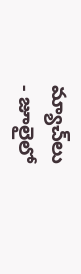మ్యాచ్‌లు
- జూలైలో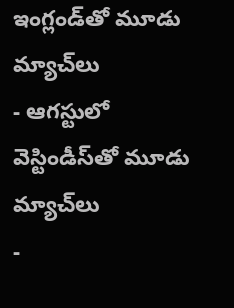ఇంగ్లండ్‌తో మూడు మ్యాచ్‌లు
- ఆగస్టులో వెస్టిండీస్‌తో మూడు మ్యాచ్‌లు
-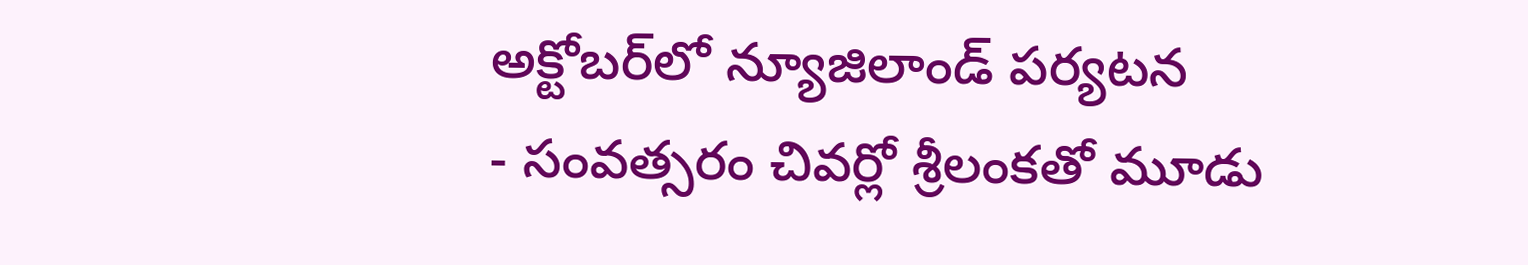అక్టోబర్‌లో న్యూజిలాండ్‌ పర్యటన
- సంవత్సరం చివర్లో శ్రీలంకతో మూడు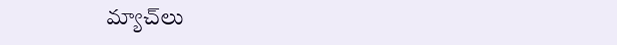మ్యాచ్‌లు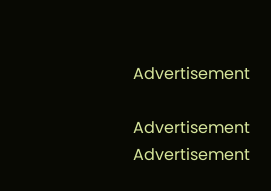Advertisement

Advertisement
Advertisement